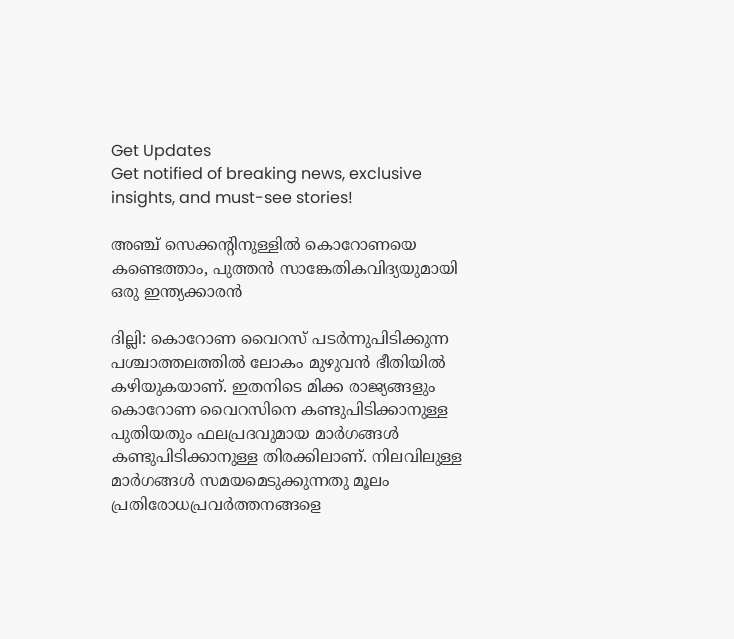Get Updates
Get notified of breaking news, exclusive insights, and must-see stories!

അഞ്ച് സെക്കന്റിനുള്ളില്‍ കൊറോണയെ കണ്ടെത്താം, പുത്തന്‍ സാങ്കേതികവിദ്യയുമായി ഒരു ഇന്ത്യക്കാരന്‍

ദില്ലി: കൊറോണ വൈറസ് പടര്‍ന്നുപിടിക്കുന്ന പശ്ചാത്തലത്തില്‍ ലോകം മുഴുവന്‍ ഭീതിയില്‍ കഴിയുകയാണ്. ഇതനിടെ മിക്ക രാജ്യങ്ങളും കൊറോണ വൈറസിനെ കണ്ടുപിടിക്കാനുള്ള പുതിയതും ഫലപ്രദവുമായ മാര്‍ഗങ്ങള്‍ കണ്ടുപിടിക്കാനുള്ള തിരക്കിലാണ്. നിലവിലുള്ള മാര്‍ഗങ്ങള്‍ സമയമെടുക്കുന്നതു മൂലം പ്രതിരോധപ്രവര്‍ത്തനങ്ങളെ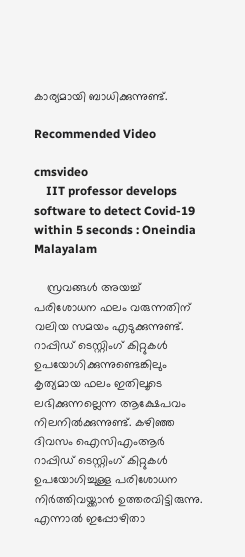കാര്യമായി ബാധിക്കുന്നുണ്ട്.

Recommended Video

cmsvideo
    IIT professor develops software to detect Covid-19 within 5 seconds : Oneindia Malayalam

    സ്രവങ്ങള്‍ അയച്ച് പരിശോധന ഫലം വരുന്നതിന് വലിയ സമയം എടുക്കുന്നുണ്ട്. റാപ്പിഡ് ടെസ്റ്റിംഗ് കിറ്റുകള്‍ ഉപയോഗിക്കുന്നുണ്ടെങ്കിലും കൃത്യമായ ഫലം ഇതിലൂടെ ലഭിക്കുന്നല്ലെന്ന ആക്ഷേപവം നിലനില്‍ക്കുന്നുണ്ട്. കഴിഞ്ഞ ദിവസം ഐസിഎംആര്‍ റാപ്പിഡ് ടെസ്റ്റിംഗ് കിറ്റുകള്‍ ഉപയോഗിച്ചുള്ള പരിശോധന നിര്‍ത്തിവയ്ക്കാന്‍ ഉത്തരവിട്ടിരുന്നു. എന്നാല്‍ ഇപ്പോഴിതാ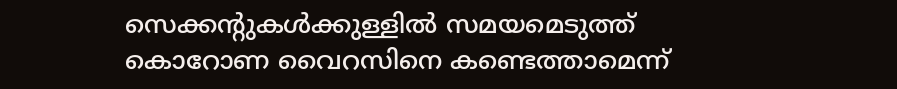സെക്കന്റുകള്‍ക്കുള്ളില്‍ സമയമെടുത്ത് കൊറോണ വൈറസിനെ കണ്ടെത്താമെന്ന്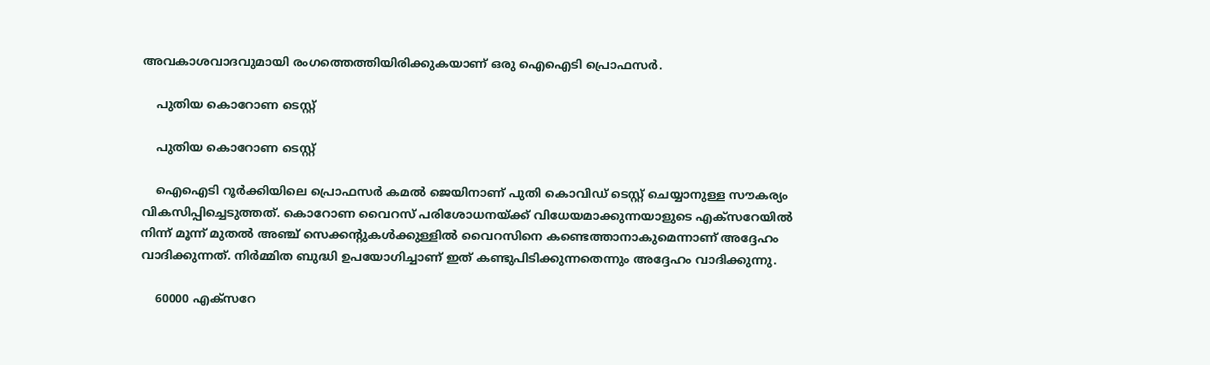അവകാശവാദവുമായി രംഗത്തെത്തിയിരിക്കുകയാണ് ഒരു ഐഐടി പ്രൊഫസര്‍.

    പുതിയ കൊറോണ ടെസ്റ്റ്

    പുതിയ കൊറോണ ടെസ്റ്റ്

    ഐഐടി റൂര്‍ക്കിയിലെ പ്രൊഫസര്‍ കമല്‍ ജെയിനാണ് പുതി കൊവിഡ് ടെസ്റ്റ് ചെയ്യാനുള്ള സൗകര്യം വികസിപ്പിച്ചെടുത്തത്. കൊറോണ വൈറസ് പരിശോധനയ്ക്ക് വിധേയമാക്കുന്നയാളുടെ എക്‌സറേയില്‍ നിന്ന് മൂന്ന് മുതല്‍ അഞ്ച് സെക്കന്റുകള്‍ക്കുള്ളില്‍ വൈറസിനെ കണ്ടെത്താനാകുമെന്നാണ് അദ്ദേഹം വാദിക്കുന്നത്. നിര്‍മ്മിത ബുദ്ധി ഉപയോഗിച്ചാണ് ഇത് കണ്ടുപിടിക്കുന്നതെന്നും അദ്ദേഹം വാദിക്കുന്നു.

    60000 എക്‌സറേ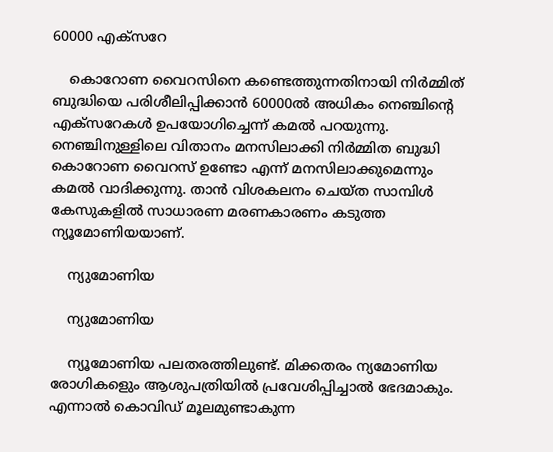60000 എക്‌സറേ

    കൊറോണ വൈറസിനെ കണ്ടെത്തുന്നതിനായി നിര്‍മ്മിത് ബുദ്ധിയെ പരിശീലിപ്പിക്കാന്‍ 60000ല്‍ അധികം നെഞ്ചിന്റെ എക്‌സറേകള്‍ ഉപയോഗിച്ചെന്ന് കമല്‍ പറയുന്നു. നെഞ്ചിനുള്ളിലെ വിതാനം മനസിലാക്കി നിര്‍മ്മിത ബുദ്ധി കൊറോണ വൈറസ് ഉണ്ടോ എന്ന് മനസിലാക്കുമെന്നും കമല്‍ വാദിക്കുന്നു. താന്‍ വിശകലനം ചെയ്ത സാമ്പിള്‍ കേസുകളില്‍ സാധാരണ മരണകാരണം കടുത്ത ന്യൂമോണിയയാണ്.

    ന്യുമോണിയ

    ന്യുമോണിയ

    ന്യൂമോണിയ പലതരത്തിലുണ്ട്. മിക്കതരം ന്യമോണിയ രോഗികളെും ആശുപത്രിയില്‍ പ്രവേശിപ്പിച്ചാല്‍ ഭേദമാകും. എന്നാല്‍ കൊവിഡ് മൂലമുണ്ടാകുന്ന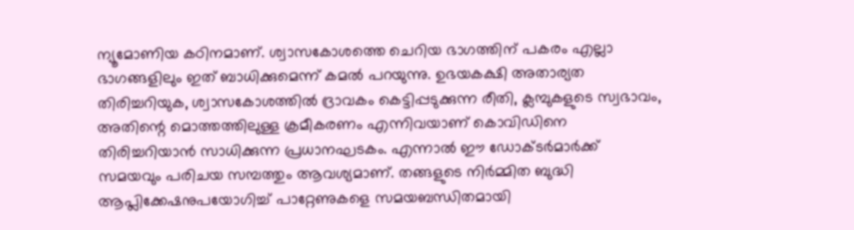ന്യൂമോണിയ കഠിനമാണ്. ശ്വാസകോശത്തെ ചെറിയ ഭാഗത്തിന് പകരം എല്ലാ ഭാഗങ്ങളിലും ഇത് ബാധിക്കുമെന്ന് കമല്‍ പറയുന്നു. ഉഭയകക്ഷി അതാര്യത തിരിച്ചറിയുക, ശ്വാസകോശത്തില്‍ ദ്രാവകം കെട്ടിപ്പടുക്കുന്ന രീതി, ക്ലമ്പുകളുടെ സ്വഭാവം, അതിന്റെ മൊത്തത്തിലുള്ള ക്രമീകരണം എന്നിവയാണ് കൊവിഡിനെ തിരിച്ചറിയാന്‍ സാധിക്കുന്ന പ്രധാനഘടകം. എന്നാല്‍ ഈ ഡോക്ടര്‍മാര്‍ക്ക് സമയവും പരിചയ സമ്പത്തും ആവശ്യമാണ്. തങ്ങളുടെ നിര്‍മ്മിത ബുദ്ധി ആപ്ലിക്കേഷനുപയോഗിച്ച് പാറ്റേണുകളെ സമയബന്ധിതമായി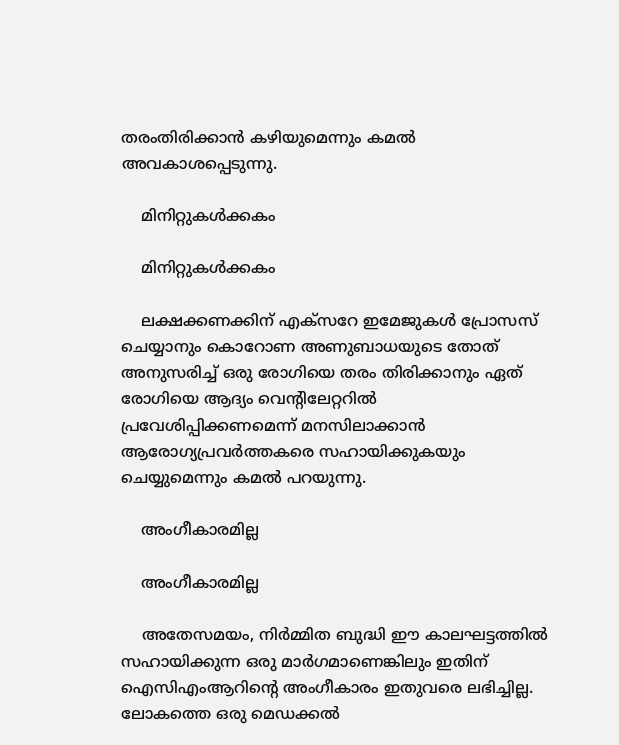തരംതിരിക്കാന്‍ കഴിയുമെന്നും കമല്‍ അവകാശപ്പെടുന്നു.

    മിനിറ്റുകള്‍ക്കകം

    മിനിറ്റുകള്‍ക്കകം

    ലക്ഷക്കണക്കിന് എക്‌സറേ ഇമേജുകള്‍ പ്രോസസ് ചെയ്യാനും കൊറോണ അണുബാധയുടെ തോത് അനുസരിച്ച് ഒരു രോഗിയെ തരം തിരിക്കാനും ഏത് രോഗിയെ ആദ്യം വെന്റിലേറ്ററില്‍ പ്രവേശിപ്പിക്കണമെന്ന് മനസിലാക്കാന്‍ ആരോഗ്യപ്രവര്‍ത്തകരെ സഹായിക്കുകയും ചെയ്യുമെന്നും കമല്‍ പറയുന്നു.

    അംഗീകാരമില്ല

    അംഗീകാരമില്ല

    അതേസമയം, നിര്‍മ്മിത ബുദ്ധി ഈ കാലഘട്ടത്തില്‍ സഹായിക്കുന്ന ഒരു മാര്‍ഗമാണെങ്കിലും ഇതിന് ഐസിഎംആറിന്റെ അംഗീകാരം ഇതുവരെ ലഭിച്ചില്ല. ലോകത്തെ ഒരു മെഡക്കല്‍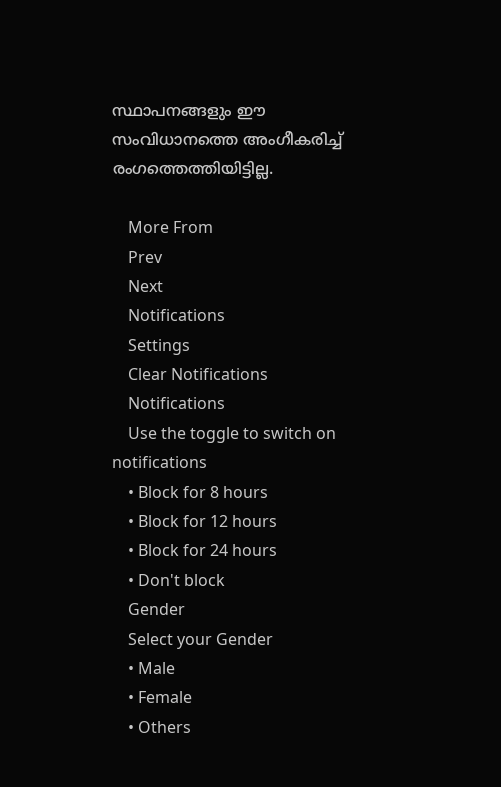സ്ഥാപനങ്ങളും ഈ സംവിധാനത്തെ അംഗീകരിച്ച് രംഗത്തെത്തിയിട്ടില്ല.

    More From
    Prev
    Next
    Notifications
    Settings
    Clear Notifications
    Notifications
    Use the toggle to switch on notifications
    • Block for 8 hours
    • Block for 12 hours
    • Block for 24 hours
    • Don't block
    Gender
    Select your Gender
    • Male
    • Female
    • Others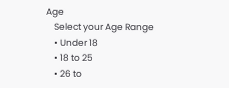Age
    Select your Age Range
    • Under 18
    • 18 to 25
    • 26 to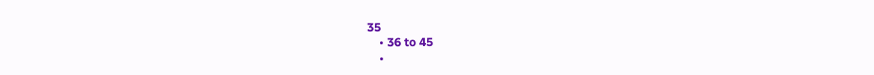35
    • 36 to 45
    •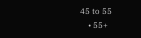45 to 55
    • 55+